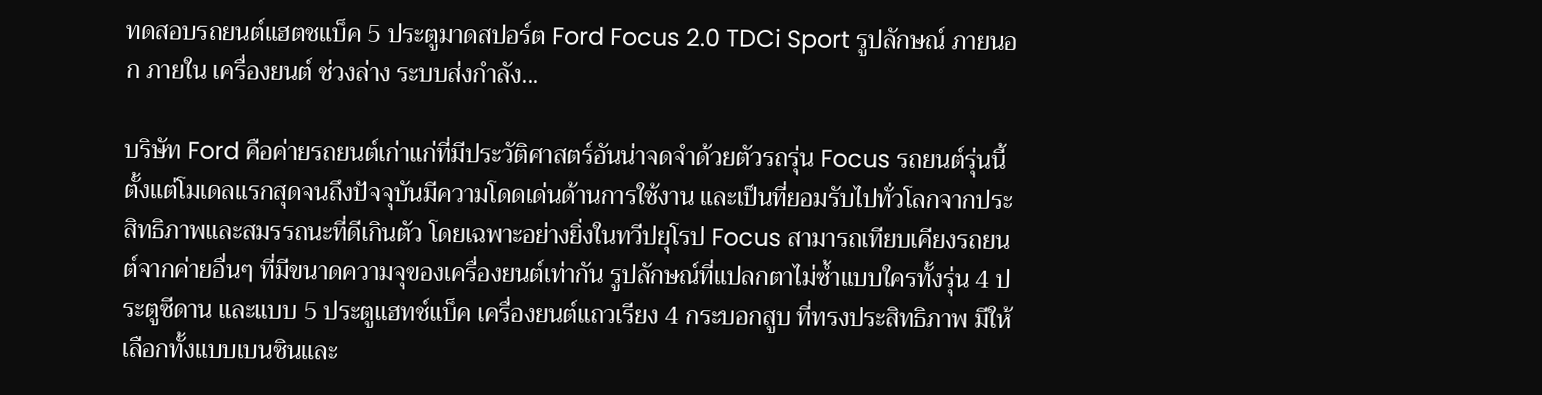ทดสอบรถยนต์แฮตชแบ็ค 5 ประตูมาดสปอร์ต Ford Focus 2.0 TDCi Sport รูปลักษณ์ ภายนอก ภายใน เครื่องยนต์ ช่วงล่าง ระบบส่งกำลัง...

บริษัท Ford คือค่ายรถยนต์เก่าแก่ที่มีประวัติศาสตร์อันน่าจดจำด้วยตัวรถรุ่น Focus รถยนต์รุ่นนี้ตั้งแต่โมเดลแรกสุดจนถึงปัจจุบันมีความโดดเด่นด้านการใช้งาน และเป็นที่ยอมรับไปทั่วโลกจากประสิทธิภาพและสมรรถนะที่ดีเกินตัว โดยเฉพาะอย่างยิ่งในทวีปยุโรป Focus สามารถเทียบเคียงรถยนต์จากค่ายอื่นๆ ที่มีขนาดความจุของเครื่องยนต์เท่ากัน รูปลักษณ์ที่แปลกตาไม่ซ้ำแบบใครทั้งรุ่น 4 ประตูซีดาน และแบบ 5 ประตูแฮทช์แบ็ค เครื่องยนต์แถวเรียง 4 กระบอกสูบ ที่ทรงประสิทธิภาพ มีให้เลือกทั้งแบบเบนซินและ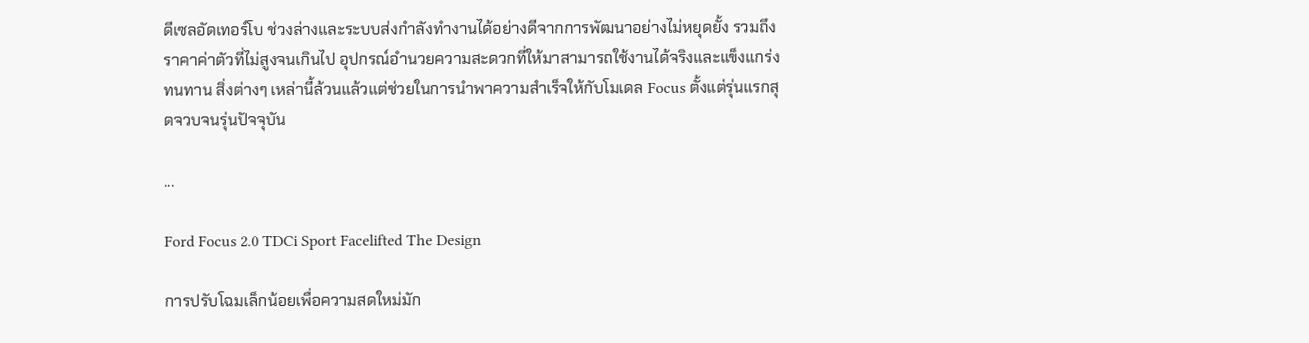ดีเซลอัดเทอร์โบ ช่วงล่างและระบบส่งกำลังทำงานได้อย่างดีจากการพัฒนาอย่างไม่หยุดยั้ง รวมถึงราคาค่าตัวที่ไม่สูงจนเกินไป อุปกรณ์อำนวยความสะดวกที่ให้มาสามารถใช้งานได้จริงและแข็งแกร่งทนทาน สิ่งต่างๆ เหล่านี้ล้วนแล้วแต่ช่วยในการนำพาความสำเร็จให้กับโมเดล Focus ตั้งแต่รุ่นแรกสุดจวบจนรุ่นปัจจุบัน

...

Ford Focus 2.0 TDCi Sport Facelifted The Design

การปรับโฉมเล็กน้อยเพื่อความสดใหม่มัก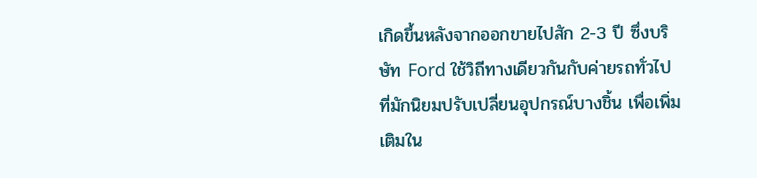เกิดขึ้นหลังจากออกขายไปสัก 2-3 ปี ซึ่งบริษัท Ford ใช้วิถีทางเดียวกันกับค่ายรถทั่วไปที่มักนิยมปรับเปลี่ยนอุปกรณ์บางชิ้น เพื่อเพิ่มเติมใน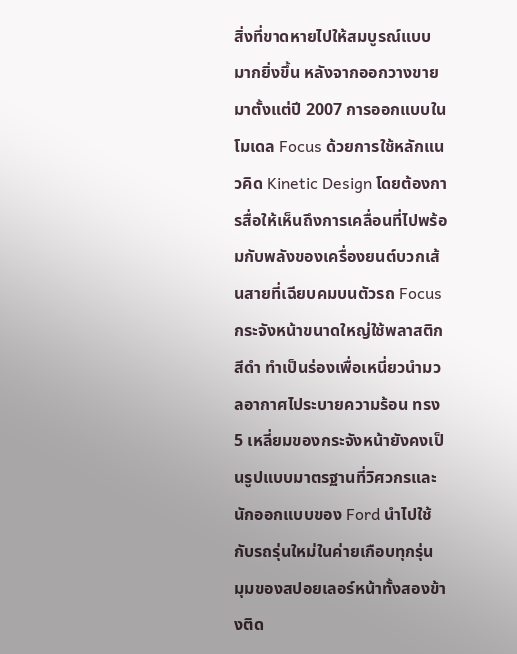สิ่งที่ขาดหายไปให้สมบูรณ์แบบมากยิ่งขึ้น หลังจากออกวางขายมาตั้งแต่ปี 2007 การออกแบบในโมเดล Focus ด้วยการใช้หลักแนวคิด Kinetic Design โดยต้องการสื่อให้เห็นถึงการเคลื่อนที่ไปพร้อมกับพลังของเครื่องยนต์บวกเส้นสายที่เฉียบคมบนตัวรถ Focus กระจังหน้าขนาดใหญ่ใช้พลาสติกสีดำ ทำเป็นร่องเพื่อเหนี่ยวนำมวลอากาศไประบายความร้อน ทรง 5 เหลี่ยมของกระจังหน้ายังคงเป็นรูปแบบมาตรฐานที่วิศวกรและนักออกแบบของ Ford นำไปใช้กับรถรุ่นใหม่ในค่ายเกือบทุกรุ่น มุมของสปอยเลอร์หน้าทั้งสองข้างติด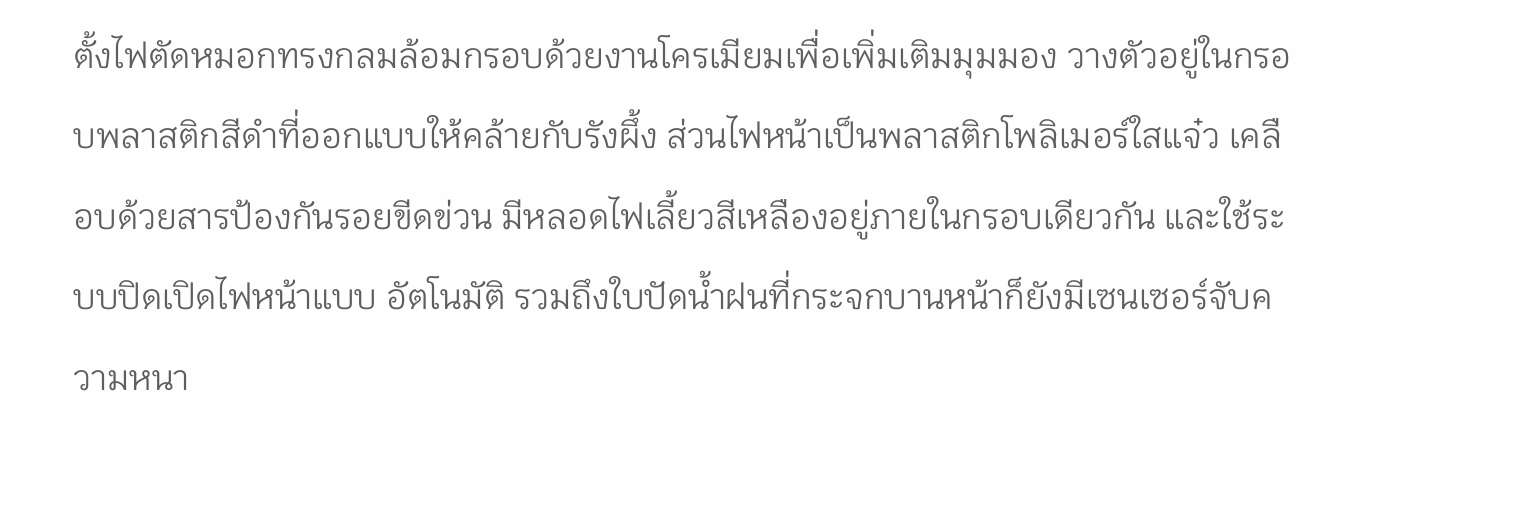ตั้งไฟตัดหมอกทรงกลมล้อมกรอบด้วยงานโครเมียมเพื่อเพิ่มเติมมุมมอง วางตัวอยู่ในกรอบพลาสติกสีดำที่ออกแบบให้คล้ายกับรังผึ้ง ส่วนไฟหน้าเป็นพลาสติกโพลิเมอร์ใสแจ๋ว เคลือบด้วยสารป้องกันรอยขีดข่วน มีหลอดไฟเลี้ยวสีเหลืองอยู่ภายในกรอบเดียวกัน และใช้ระบบปิดเปิดไฟหน้าแบบ อัตโนมัติ รวมถึงใบปัดน้ำฝนที่กระจกบานหน้าก็ยังมีเซนเซอร์จับความหนา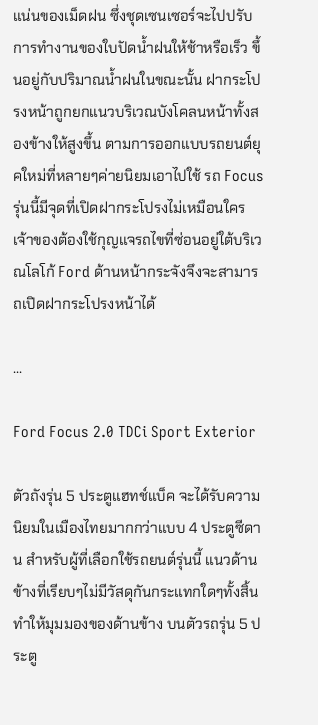แน่นของเม็ดฝน ซึ่งชุดเซนเซอร์จะไปปรับการทำงานของใบปัดน้ำฝนให้ช้าหรือเร็ว ขึ้นอยู่กับปริมาณน้ำฝนในขณะนั้น ฝากระโปรงหน้าถูกยกแนวบริเวณบังโคลนหน้าทั้งสองข้างให้สูงขึ้น ตามการออกแบบรถยนต์ยุคใหม่ที่หลายๆค่ายนิยมเอาไปใช้ รถ Focus รุ่นนี้มีจุดที่เปิดฝากระโปรงไม่เหมือนใคร เจ้าของต้องใช้กุญแจรถไขที่ซ่อนอยู่ใต้บริเวณโลโก้ Ford ด้านหน้ากระจังจึงจะสามารถเปิดฝากระโปรงหน้าได้

...

Ford Focus 2.0 TDCi Sport Exterior

ตัวถังรุ่น 5 ประตูแฮทช์แบ็ค จะได้รับความนิยมในเมืองไทยมากกว่าแบบ 4 ประตูซีดาน สำหรับผู้ที่เลือกใช้รถยนต์รุ่นนี้ แนวด้านข้างที่เรียบๆไม่มีวัสดุกันกระแทกใดๆทั้งสิ้น ทำให้มุมมองของด้านข้าง บนตัวรถรุ่น 5 ประตู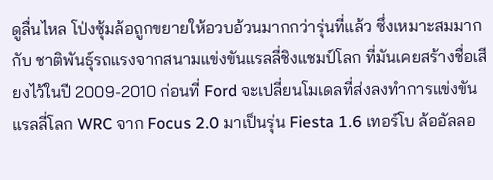ดูลื่นไหล โป่งซุ้มล้อถูกขยายให้อวบอ้วนมากกว่ารุ่นที่แล้ว ซึ่งเหมาะสมมากกับ ชาติพันธุ์รถแรงจากสนามแข่งขันแรลลี่ชิงแชมป์โลก ที่มันเคยสร้างชื่อเสียงไว้ในปี 2009-2010 ก่อนที่ Ford จะเปลี่ยนโมเดลที่ส่งลงทำการแข่งขันแรลลี่โลก WRC จาก Focus 2.0 มาเป็นรุ่น Fiesta 1.6 เทอร์โบ ล้ออัลลอ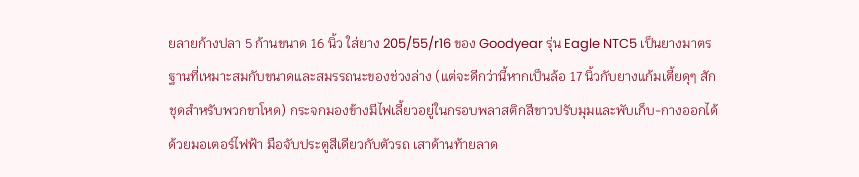ยลายก้างปลา 5 ก้านขนาด 16 นิ้ว ใส่ยาง 205/55/r16 ของ Goodyear รุ่น Eagle NTC5 เป็นยางมาตรฐานที่เหมาะสมกับขนาดและสมรรถนะของช่วงล่าง (แต่จะดีกว่านี้หากเป็นล้อ 17 นิ้วกับยางแก้มเตี้ยดุๆ สักชุดสำหรับพวกขาโหด) กระจกมองข้างมีไฟเลี้ยวอยู่ในกรอบพลาสติกสีขาวปรับมุมและพับเก็บ-กางออกได้ด้วยมอเตอร์ไฟฟ้า มือจับประตูสีเดียวกับตัวรถ เสาด้านท้ายลาด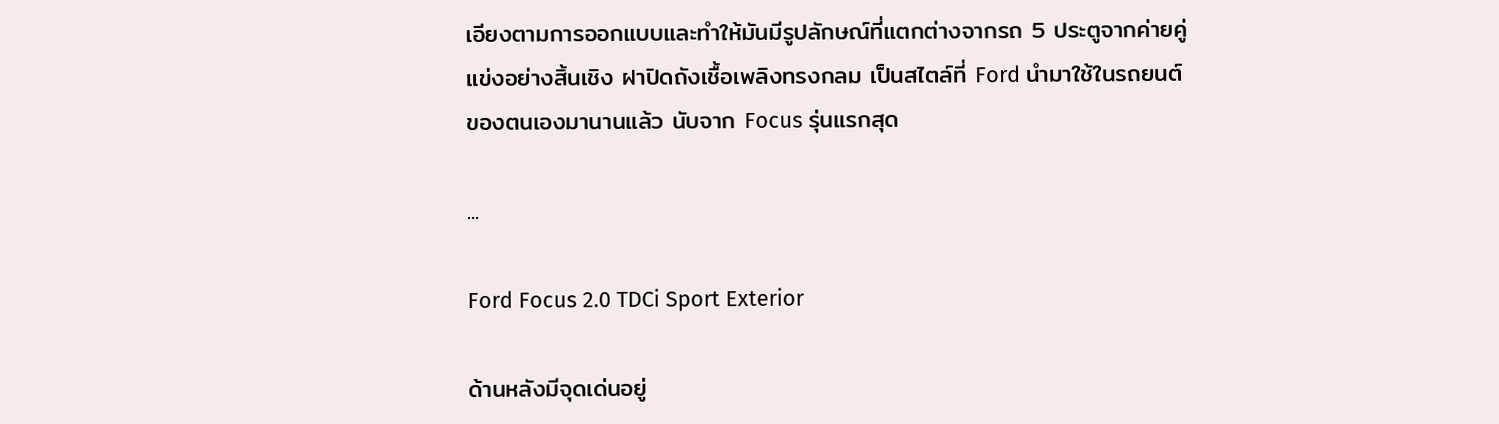เอียงตามการออกแบบและทำให้มันมีรูปลักษณ์ที่แตกต่างจากรถ 5 ประตูจากค่ายคู่แข่งอย่างสิ้นเชิง ฝาปิดถังเชื้อเพลิงทรงกลม เป็นสไตล์ที่ Ford นำมาใช้ในรถยนต์ของตนเองมานานแล้ว นับจาก Focus รุ่นแรกสุด

...

Ford Focus 2.0 TDCi Sport Exterior

ด้านหลังมีจุดเด่นอยู่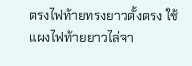ตรงไฟท้ายทรงยาวตั้งตรง ใช้แผงไฟท้ายยาวไล่จา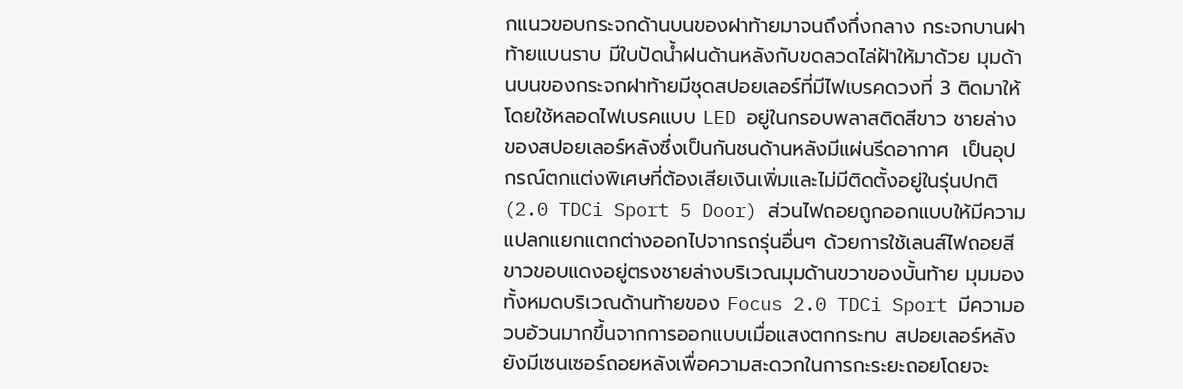กแนวขอบกระจกด้านบนของฝาท้ายมาจนถึงกึ่งกลาง กระจกบานฝาท้ายแบนราบ มีใบปัดน้ำฝนด้านหลังกับขดลวดไล่ฝ้าให้มาด้วย มุมด้านบนของกระจกฝาท้ายมีชุดสปอยเลอร์ที่มีไฟเบรคดวงที่ 3 ติดมาให้โดยใช้หลอดไฟเบรคแบบ LED อยู่ในกรอบพลาสติดสีขาว ชายล่างของสปอยเลอร์หลังซึ่งเป็นกันชนด้านหลังมีแผ่นรีดอากาศ  เป็นอุปกรณ์ตกแต่งพิเศษที่ต้องเสียเงินเพิ่มและไม่มีติดตั้งอยู่ในรุ่นปกติ (2.0 TDCi Sport 5 Door) ส่วนไฟถอยถูกออกแบบให้มีความแปลกแยกแตกต่างออกไปจากรถรุ่นอื่นๆ ด้วยการใช้เลนส์ไฟถอยสีขาวขอบแดงอยู่ตรงชายล่างบริเวณมุมด้านขวาของบั้นท้าย มุมมองทั้งหมดบริเวณด้านท้ายของ Focus 2.0 TDCi Sport มีความอวบอ้วนมากขึ้นจากการออกแบบเมื่อแสงตกกระทบ สปอยเลอร์หลังยังมีเซนเซอร์ถอยหลังเพื่อความสะดวกในการกะระยะถอยโดยจะ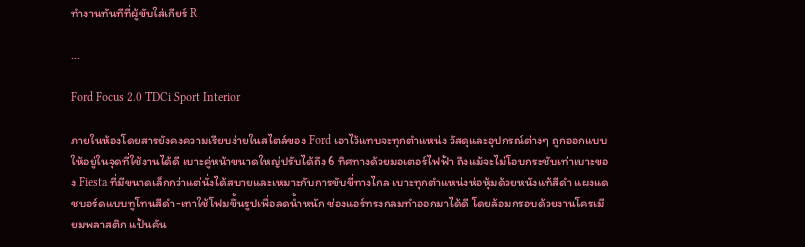ทำงานทันทีที่ผู้ขับใส่เกียร์ R

...

Ford Focus 2.0 TDCi Sport Interior

ภายในห้องโดยสารยังคงความเรียบง่ายในสไตล์ของ Ford เอาไว้แทบจะทุกตำแหน่ง วัสดุและอุปกรณ์ต่างๆ ถูกออกแบบให้อยู่ในจุดที่ใช้งานได้ดี เบาะคู่หน้าขนาดใหญ่ปรับได้ถึง 6 ทิศทางด้วยมอเตอร์ไฟฟ้า ถึงแม้จะไม่โอบกระชับเท่าเบาะของ Fiesta ที่มีขนาดเล็กกว่าแต่นั่งได้สบายและเหมาะกับการขับขี่ทางไกล เบาะทุกตำแหน่งห่อหุ้มด้วยหนังแท้สีดำ แผงแดชบอร์ดแบบทูโทนสีดำ-เทาใช้โฟมขึ้นรูปเพื่อลดน้ำหนัก ช่องแอร์ทรงกลมทำออกมาได้ดี โดยล้อมกรอบด้วยงานโครเมียมพลาสติก แป้นคัน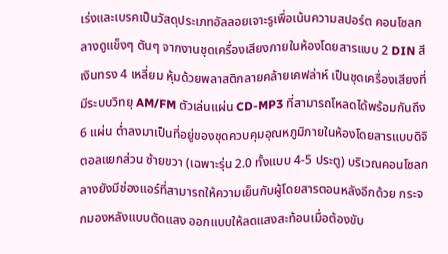เร่งและเบรคเป็นวัสดุประเภทอัลลอยเจาะรูเพื่อเน้นความสปอร์ต คอนโซลกลางดูแข็งๆ ตันๆ จากงานชุดเครื่องเสียงภายในห้องโดยสารแบบ 2 DIN สีเงินทรง 4 เหลี่ยม หุ้มด้วยพลาสติกลายคล้ายเคฟล่าห์ เป็นชุดเครื่องเสียงที่มีระบบวิทยุ AM/FM ตัวเล่นแผ่น CD-MP3 ที่สามารถโหลดได้พร้อมกันถึง 6 แผ่น ต่ำลงมาเป็นที่อยู่ของชุดควบคุมอุณหภูมิภายในห้องโดยสารแบบดิจิตอลแยกส่วน ซ้ายขวา (เฉพาะรุ่น 2.0 ทั้งแบบ 4-5 ประตู) บริเวณคอนโซลกลางยังมีช่องแอร์ที่สามารถให้ความเย็นกับผู้โดยสารตอนหลังอีกด้วย กระจกมองหลังแบบตัดแสง ออกแบบให้ลดแสงสะท้อนเมื่อต้องขับ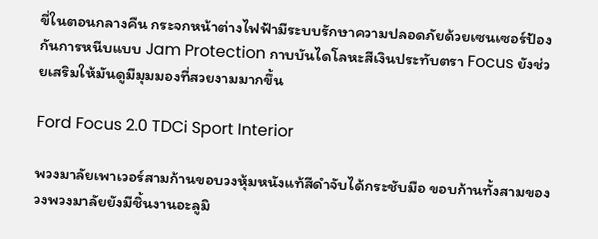ขี่ในตอนกลางคืน กระจกหน้าต่างไฟฟ้ามีระบบรักษาความปลอดภัยด้วยเซนเซอร์ป้องกันการหนีบแบบ Jam Protection กาบบันไดโลหะสีเงินประทับตรา Focus ยังช่วยเสริมให้มันดูมีมุมมองที่สวยงามมากขึ้น

Ford Focus 2.0 TDCi Sport Interior

พวงมาลัยเพาเวอร์สามก้านขอบวงหุ้มหนังแท้สีดำจับได้กระชับมือ ขอบก้านทั้งสามของวงพวงมาลัยยังมีชิ้นงานอะลูมิ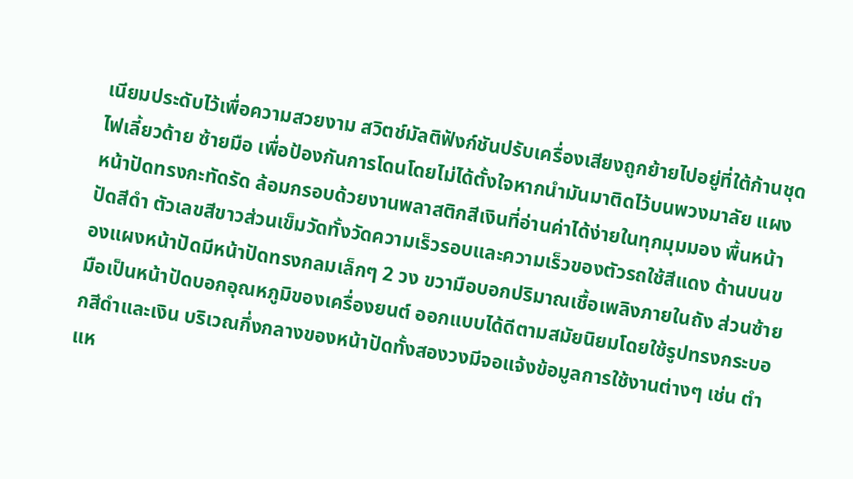เนียมประดับไว้เพื่อความสวยงาม สวิตช์มัลติฟังก์ชันปรับเครื่องเสียงถูกย้ายไปอยู่ที่ใต้ก้านชุดไฟเลี้ยวด้าย ซ้ายมือ เพื่อป้องกันการโดนโดยไม่ได้ตั้งใจหากนำมันมาติดไว้บนพวงมาลัย แผงหน้าปัดทรงกะทัดรัด ล้อมกรอบด้วยงานพลาสติกสีเงินที่อ่านค่าได้ง่ายในทุกมุมมอง พื้นหน้าปัดสีดำ ตัวเลขสีขาวส่วนเข็มวัดทั้งวัดความเร็วรอบและความเร็วของตัวรถใช้สีแดง ด้านบนของแผงหน้าปัดมีหน้าปัดทรงกลมเล็กๆ 2 วง ขวามือบอกปริมาณเชื้อเพลิงภายในถัง ส่วนซ้ายมือเป็นหน้าปัดบอกอุณหภูมิของเครื่องยนต์ ออกแบบได้ดีตามสมัยนิยมโดยใช้รูปทรงกระบอกสีดำและเงิน บริเวณกึ่งกลางของหน้าปัดทั้งสองวงมีจอแจ้งข้อมูลการใช้งานต่างๆ เช่น ตำแห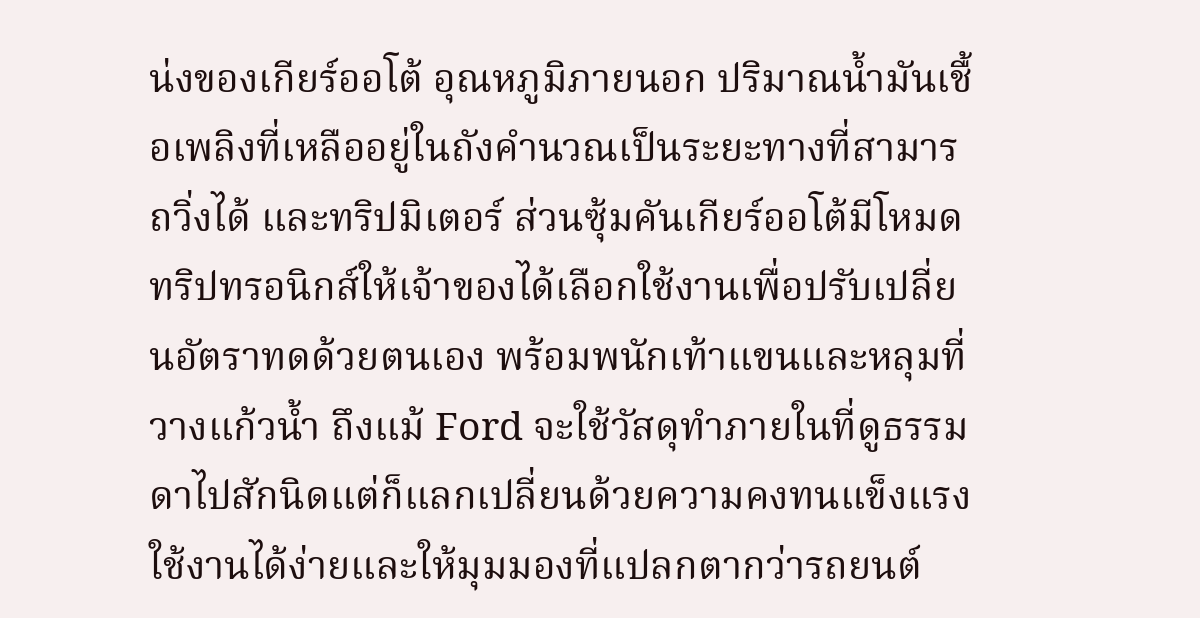น่งของเกียร์ออโต้ อุณหภูมิภายนอก ปริมาณน้ำมันเชื้อเพลิงที่เหลืออยู่ในถังคำนวณเป็นระยะทางที่สามารถวิ่งได้ และทริปมิเตอร์ ส่วนซุ้มคันเกียร์ออโต้มีโหมดทริปทรอนิกส์ให้เจ้าของได้เลือกใช้งานเพื่อปรับเปลี่ยนอัตราทดด้วยตนเอง พร้อมพนักเท้าแขนและหลุมที่วางแก้วน้ำ ถึงแม้ Ford จะใช้วัสดุทำภายในที่ดูธรรมดาไปสักนิดแต่ก็แลกเปลี่ยนด้วยความคงทนแข็งแรง ใช้งานได้ง่ายและให้มุมมองที่แปลกตากว่ารถยนต์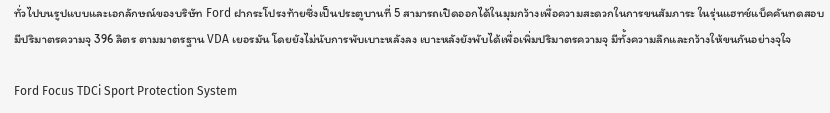ทั่วไปบนรูปแบบและเอกลักษณ์ของบริษัท Ford ฝากระโปรงท้ายซึ่งเป็นประตูบานที่ 5 สามารถเปิดออกได้ในมุมกว้างเพื่อความสะดวกในการขนสัมภาระ ในรุ่นแฮทช์แบ็คคันทดสอบมีปริมาตรความจุ 396 ลิตร ตามมาตรฐาน VDA เยอรมัน โดยยังไม่นับการพับเบาะหลังลง เบาะหลังยังพับได้เพื่อเพิ่มปริมาตรความจุ มีทั้งความลึกและกว้างให้ขนกันอย่างจุใจ

Ford Focus TDCi Sport Protection System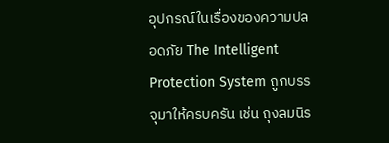อุปกรณ์ในเรื่องของความปลอดภัย The Intelligent Protection System ถูกบรรจุมาให้ครบครัน เช่น ถุงลมนิร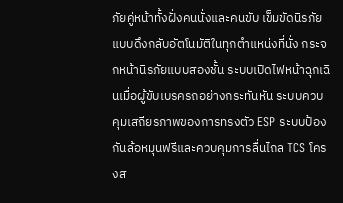ภัยคู่หน้าทั้งฝั่งคนนั่งและคนขับ เข็มขัดนิรภัยแบบดึงกลับอัตโนมัติในทุกตำแหน่งที่นั่ง กระจกหน้านิรภัยแบบสองชั้น ระบบเปิดไฟหน้าฉุกเฉินเมื่อผู้ขับเบรครถอย่างกระทันหัน ระบบควบคุมเสถียรภาพของการทรงตัว ESP ระบบป้องกันล้อหมุนฟรีและควบคุมการลื่นไถล TCS โครงส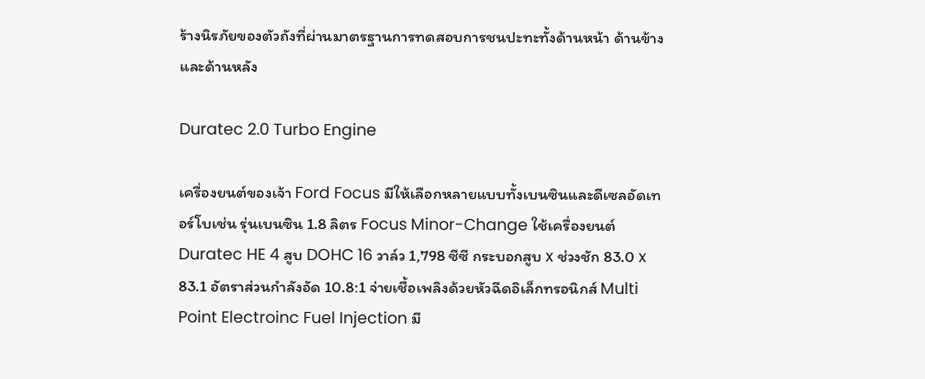ร้างนิรภัยของตัวถังที่ผ่านมาตรฐานการทดสอบการชนปะทะทั้งด้านหน้า ด้านข้างและด้านหลัง

Duratec 2.0 Turbo Engine

เครื่องยนต์ของเจ้า Ford Focus มีให้เลือกหลายแบบทั้งเบนซินและดีเซลอัดเทอร์โบเช่น รุ่นเบนซิน 1.8 ลิตร Focus Minor-Change ใช้เครื่องยนต์ Duratec HE 4 สูบ DOHC 16 วาล์ว 1,798 ซีซี กระบอกสูบ x ช่วงชัก 83.0 x 83.1 อัตราส่วนกำลังอัด 10.8:1 จ่ายเชื้อเพลิงด้วยหัวฉีดอิเล็กทรอนิกส์ Multi Point Electroinc Fuel Injection มี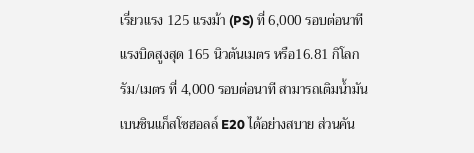เรี่ยวแรง 125 แรงม้า (PS) ที่ 6,000 รอบต่อนาที แรงบิดสูงสุด 165 นิวตันเมตร หรือ16.81 กิโลกรัม/เมตร ที่ 4,000 รอบต่อนาที สามารถเติมน้ำมันเบนซินแก็สโซฮอลล์ E20 ได้อย่างสบาย ส่วนคัน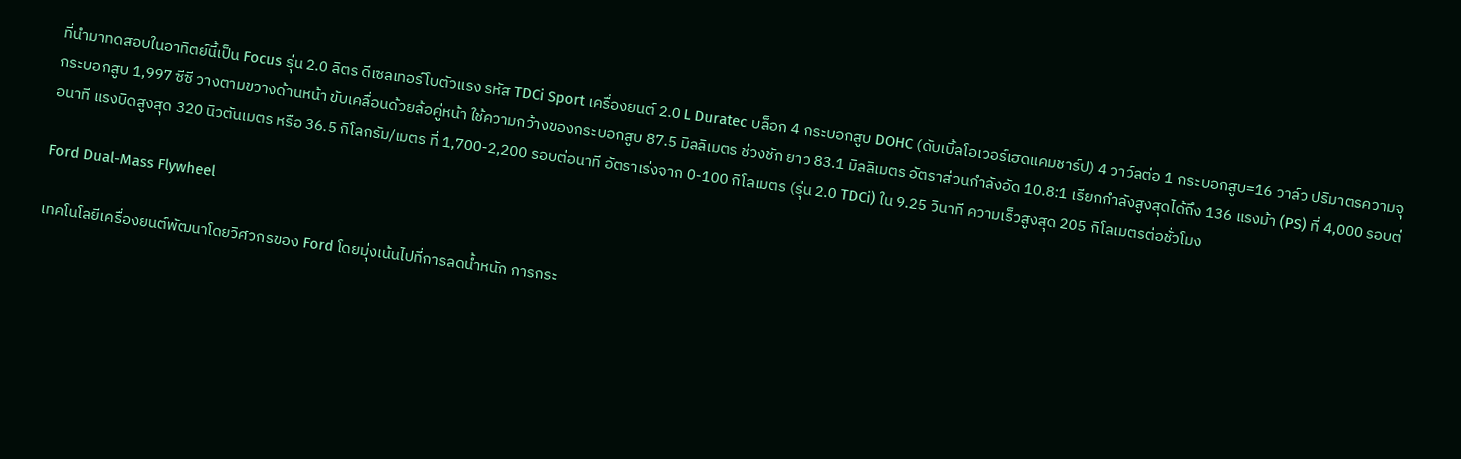ที่นำมาทดสอบในอาทิตย์นี้เป็น Focus รุ่น 2.0 ลิตร ดีเซลเทอร์โบตัวแรง รหัส TDCi Sport เครื่องยนต์ 2.0 L Duratec บล็อก 4 กระบอกสูบ DOHC (ดับเบิ้ลโอเวอร์เฮดแคมชาร์ป) 4 วาว์ลต่อ 1 กระบอกสูบ=16 วาล์ว ปริมาตรความจุกระบอกสูบ 1,997 ซีซี วางตามขวางด้านหน้า ขับเคลื่อนด้วยล้อคู่หน้า ใช้ความกว้างของกระบอกสูบ 87.5 มิลลิเมตร ช่วงชัก ยาว 83.1 มิลลิเมตร อัตราส่วนกำลังอัด 10.8:1 เรียกกำลังสูงสุดได้ถึง 136 แรงม้า (PS) ที่ 4,000 รอบต่อนาที แรงบิดสูงสุด 320 นิวตันเมตร หรือ 36.5 กิโลกรัม/เมตร ที่ 1,700-2,200 รอบต่อนาที อัตราเร่งจาก 0-100 กิโลเมตร (รุ่น 2.0 TDCi) ใน 9.25 วินาที ความเร็วสูงสุด 205 กิโลเมตรต่อชั่วโมง

Ford Dual-Mass Flywheel

เทคโนโลยีเครื่องยนต์พัฒนาโดยวิศวกรของ Ford โดยมุ่งเน้นไปที่การลดน้ำหนัก การกระ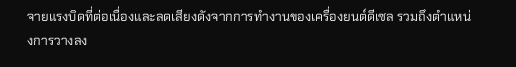จายแรงบิดที่ต่อเนื่องและลดเสียงดังจากการทำงานของเครื่องยนต์ดีเซล รวมถึงตำแหน่งการวางลง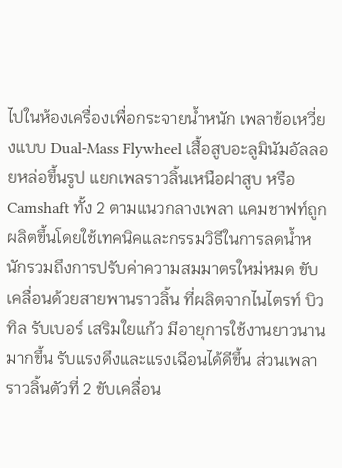ไปในห้องเครื่องเพื่อกระจายน้ำหนัก เพลาข้อเหวี่ยงแบบ Dual-Mass Flywheel เสื้อสูบอะลูมินัมอัลลอยหล่อขึ้นรูป แยกเพลราวลิ้นเหนือฝาสูบ หรือ Camshaft ทั้ง 2 ตามแนวกลางเพลา แคมชาฟท์ถูกผลิตขึ้นโดยใช้เทคนิคและกรรมวิธีในการลดน้ำหนักรวมถึงการปรับค่าความสมมาตรใหม่หมด ขับเคลื่อนด้วยสายพานราวลิ้น ที่ผลิตจากไนไตรท์ บิวทิล รับเบอร์ เสริมใยแก้ว มีอายุการใช้งานยาวนานมากขึ้น รับแรงดึงและแรงเฉีอนได้ดีขึ้น ส่วนเพลาราวลิ้นตัวที่ 2 ขับเคลื่อน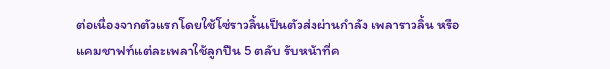ต่อเนื่องจากตัวแรกโดยใช้โซ่ราวลิ้นเป็นตัวส่งผ่านกำลัง เพลาราวลิ้น หรือแคมชาฟท์แต่ละเพลาใช้ลูกปืน 5 ตลับ รับหน้าที่ค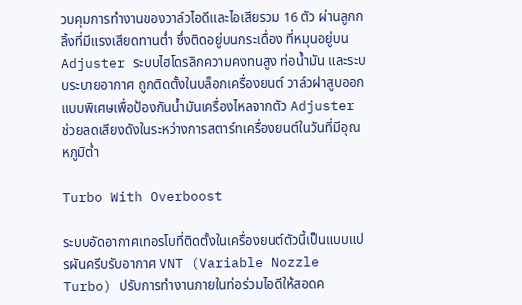วบคุมการทำงานของวาล์วไอดีและไอเสียรวม 16 ตัว ผ่านลูกกลิ้งที่มีแรงเสียดทานต่ำ ซึ่งติดอยู่บนกระเดื่อง ที่หมุนอยู่บน Adjuster ระบบไฮโดรลิกความคงทนสูง ท่อน้ำมัน และระบบระบายอากาศ ถูกติดตั้งในบล็อกเครื่องยนต์ วาล์วฝาสูบออกแบบพิเศษเพื่อป้องกันน้ำมันเครื่องไหลจากตัว Adjuster ช่วยลดเสียงดังในระหว่างการสตาร์ทเครื่องยนต์ในวันที่มีอุณหภูมิต่ำ

Turbo With Overboost

ระบบอัดอากาศเทอรโบที่ติดตั้งในเครื่องยนต์ตัวนี้เป็นแบบแปรผันครีบรับอากาศ VNT (Variable Nozzle Turbo) ปรับการทำงานภายในท่อร่วมไอดีให้สอดค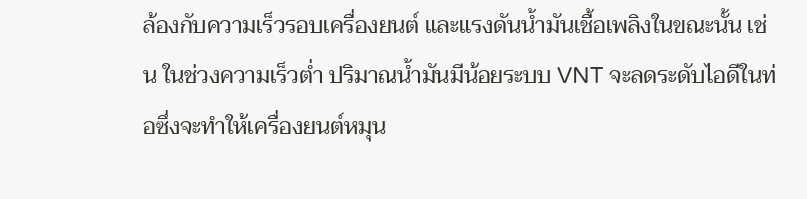ล้องกับความเร็วรอบเครื่องยนต์ และแรงดันน้ำมันเชื้อเพลิงในขณะนั้น เช่น ในช่วงความเร็วต่ำ ปริมาณน้ำมันมีน้อยระบบ VNT จะลดระดับไอดีในท่อซึ่งจะทำให้เครื่องยนต์หมุน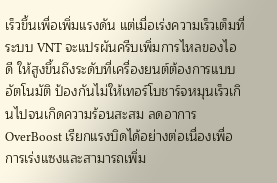เร็วขึ้นเพื่อเพิ่มแรงดัน แต่เมื่อเร่งความเร็วเต็มที่ ระบบ VNT จะแปรผันครีบเพิ่มการไหลของไอดี ให้สูงขึ้นถึงระดับที่เครื่องยนต์ต้องการแบบอัตโนมัติ ป้องกันไม่ให้เทอร์โบชาร์จหมุนเร็วเกินไปจนเกิดความร้อนสะสม ลดอาการ OverBoost เรียกแรงบิดได้อย่างต่อเนื่องเพื่อการเร่งแซงและสามารถเพิ่ม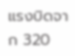แรงบิดจาก 320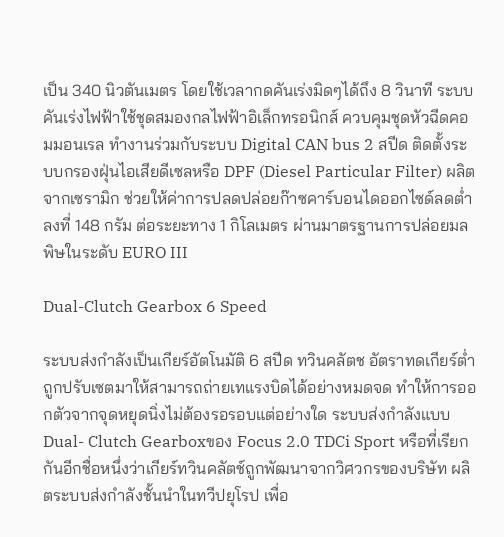เป็น 340 นิวตันเมตร โดยใช้เวลากดคันเร่งมิดๆได้ถึง 8 วินาที ระบบคันเร่งไฟฟ้าใช้ชุดสมองกลไฟฟ้าอิเล็กทรอนิกส์ ควบคุมชุดหัวฉีดคอมมอนเรล ทำงานร่วมกับระบบ Digital CAN bus 2 สปีด ติดตั้งระบบกรองฝุ่นไอเสียดีเซลหรือ DPF (Diesel Particular Filter) ผลิตจากเซรามิก ช่วยให้ค่าการปลดปล่อยก๊าซคาร์บอนไดออกไซด์ลดต่ำลงที่ 148 กรัม ต่อระยะทาง 1 กิโลเมตร ผ่านมาตรฐานการปล่อยมลพิษในระดับ EURO III

Dual-Clutch Gearbox 6 Speed

ระบบส่งกำลังเป็นเกียร์อัตโนมัติ 6 สปีด ทวินคลัตช อัตราทดเกียร์ต่ำถูกปรับเซตมาให้สามารถถ่ายเทแรงบิดได้อย่างหมดจด ทำให้การออกตัวจากจุดหยุดนิ่งไม่ต้องรอรอบแต่อย่างใด ระบบส่งกำลังแบบ Dual- Clutch Gearboxของ Focus 2.0 TDCi Sport หรือที่เรียกกันอีกชื่อหนึ่งว่าเกียร์ทวินคลัตช์ถูกพัฒนาจากวิศวกรของบริษัท ผลิตระบบส่งกำลังชั้นนำในทวีปยุโรป เพื่อ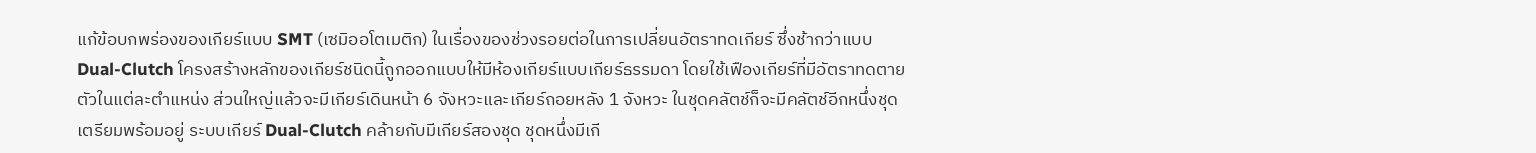แก้ข้อบกพร่องของเกียร์แบบ SMT (เซมิออโตเมติก) ในเรื่องของช่วงรอยต่อในการเปลี่ยนอัตราทดเกียร์ ซึ่งช้ากว่าแบบ Dual-Clutch โครงสร้างหลักของเกียร์ชนิดนี้ถูกออกแบบให้มีห้องเกียร์แบบเกียร์ธรรมดา โดยใช้เฟืองเกียร์ที่มีอัตราทดตายตัวในแต่ละตำแหน่ง ส่วนใหญ่แล้วจะมีเกียร์เดินหน้า 6 จังหวะและเกียร์ถอยหลัง 1 จังหวะ ในชุดคลัตช์ก็จะมีคลัตช์อีกหนึ่งชุดเตรียมพร้อมอยู่ ระบบเกียร์ Dual-Clutch คล้ายกับมีเกียร์สองชุด ชุดหนึ่งมีเกี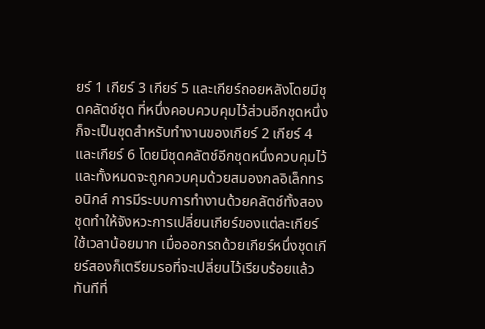ยร์ 1 เกียร์ 3 เกียร์ 5 และเกียร์ถอยหลังโดยมีชุดคลัตช์ชุด ที่หนึ่งคอบควบคุมไว้ส่วนอีกชุดหนึ่งก็จะเป็นชุดสำหรับทำงานของเกียร์ 2 เกียร์ 4 และเกียร์ 6 โดยมีชุดคลัตช์อีกชุดหนึ่งควบคุมไว้ และทั้งหมดจะถูกควบคุมด้วยสมองกลอิเล็กทรอนิกส์ การมีระบบการทำงานด้วยคลัตช์ทั้งสองชุดทำให้จังหวะการเปลี่ยนเกียร์ของแต่ละเกียร์ใช้เวลาน้อยมาก เมื่อออกรถด้วยเกียร์หนึ่งชุดเกียร์สองก็เตรียมรอที่จะเปลี่ยนไว้เรียบร้อยแล้ว ทันทีที่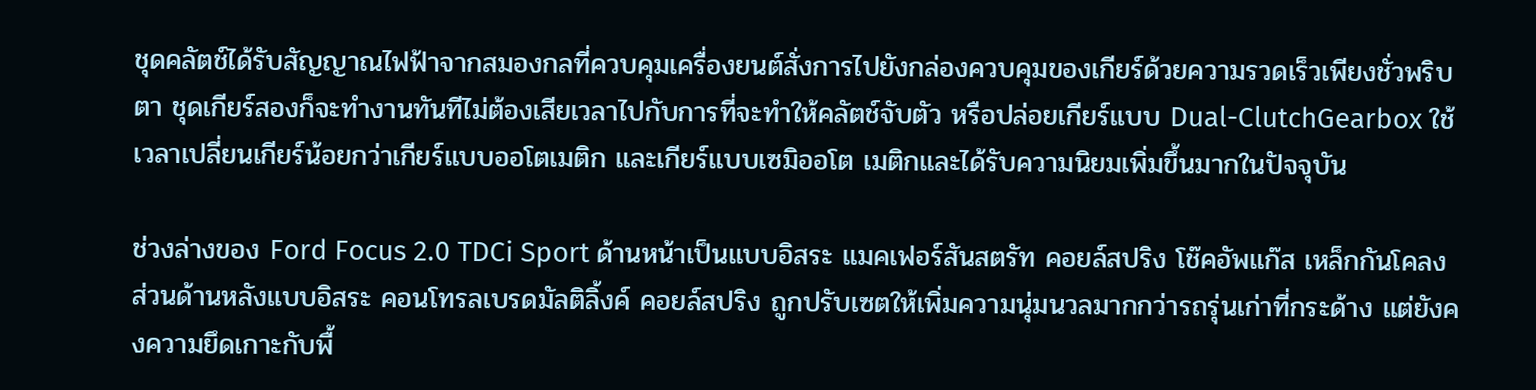ชุดคลัตช์ได้รับสัญญาณไฟฟ้าจากสมองกลที่ควบคุมเครื่องยนต์สั่งการไปยังกล่องควบคุมของเกียร์ด้วยความรวดเร็วเพียงชั่วพริบตา ชุดเกียร์สองก็จะทำงานทันทีไม่ต้องเสียเวลาไปกับการที่จะทำให้คลัตช์จับตัว หรือปล่อยเกียร์แบบ Dual-ClutchGearbox ใช้เวลาเปลี่ยนเกียร์น้อยกว่าเกียร์แบบออโตเมติก และเกียร์แบบเซมิออโต เมติกและได้รับความนิยมเพิ่มขึ้นมากในปัจจุบัน

ช่วงล่างของ Ford Focus 2.0 TDCi Sport ด้านหน้าเป็นแบบอิสระ แมคเฟอร์สันสตรัท คอยล์สปริง โช๊คอัพแก๊ส เหล็กกันโคลง ส่วนด้านหลังแบบอิสระ คอนโทรลเบรดมัลติลิ้งค์ คอยล์สปริง ถูกปรับเซตให้เพิ่มความนุ่มนวลมากกว่ารถรุ่นเก่าที่กระด้าง แต่ยังคงความยึดเกาะกับพื้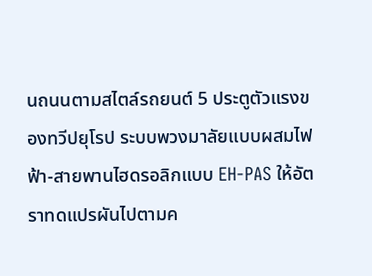นถนนตามสไตล์รถยนต์ 5 ประตูตัวแรงของทวีปยุโรป ระบบพวงมาลัยแบบผสมไฟฟ้า-สายพานไฮดรอลิกแบบ EH-PAS ให้อัตราทดแปรผันไปตามค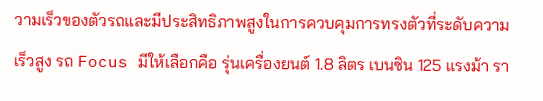วามเร็วของตัวรถและมีประสิทธิภาพสูงในการควบคุมการทรงตัวที่ระดับความเร็วสูง รถ Focus มีให้เลือกคือ รุ่นเครื่องยนต์ 1.8 ลิตร เบนซิน 125 แรงม้า รา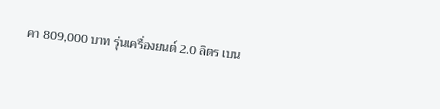คา 809,000 บาท รุ่นเครื่องยนต์ 2.0 ลิตร เบน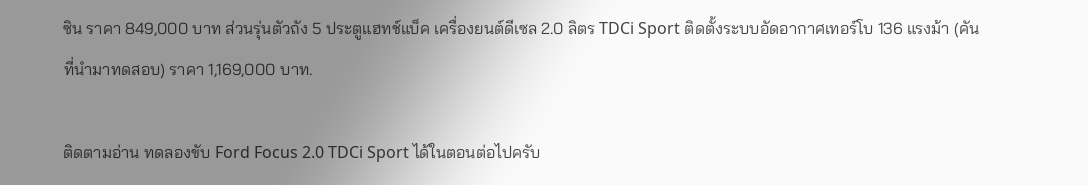ซิน ราคา 849,000 บาท ส่วนรุ่นตัวถัง 5 ประตูแฮทช์แบ็ค เครื่องยนต์ดีเซล 2.0 ลิตร TDCi Sport ติดตั้งระบบอัดอากาศเทอร์โบ 136 แรงม้า (คันที่นำมาทดสอบ) ราคา 1,169,000 บาท.

ติดตามอ่าน ทดลองขับ Ford Focus 2.0 TDCi Sport ได้ในตอนต่อไปครับ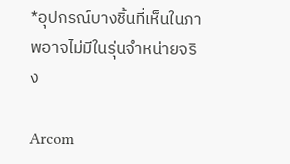*อุปกรณ์บางชิ้นที่เห็นในภาพอาจไม่มีในรุ่นจำหน่ายจริง

Arcom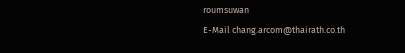roumsuwan
E-Mail chang.arcom@thairath.co.th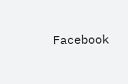Facebook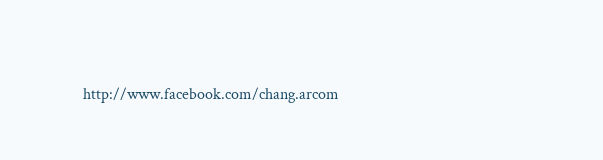http://www.facebook.com/chang.arcom